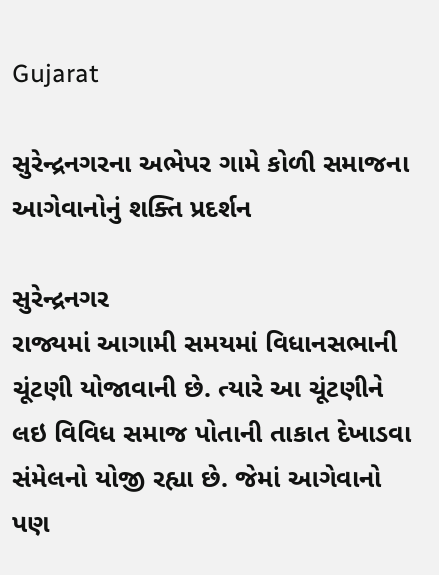Gujarat

સુરેન્દ્રનગરના અભેપર ગામે કોળી સમાજના આગેવાનોનું શક્તિ પ્રદર્શન

સુરેન્દ્રનગર
રાજ્યમાં આગામી સમયમાં વિધાનસભાની ચૂંટણી યોજાવાની છે. ત્યારે આ ચૂંટણીને લઇ વિવિધ સમાજ પોતાની તાકાત દેખાડવા સંમેલનો યોજી રહ્યા છે. જેમાં આગેવાનો પણ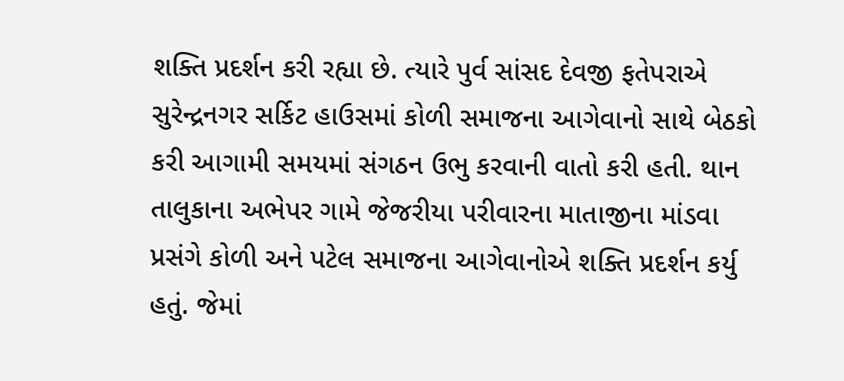શક્તિ પ્રદર્શન કરી રહ્યા છે. ત્યારે પુર્વ સાંસદ દેવજી ફતેપરાએ સુરેન્દ્રનગર સર્કિટ હાઉસમાં કોળી સમાજના આગેવાનો સાથે બેઠકો કરી આગામી સમયમાં સંગઠન ઉભુ કરવાની વાતો કરી હતી. થાન તાલુકાના અભેપર ગામે જેજરીયા પરીવારના માતાજીના માંડવા પ્રસંગે કોળી અને પટેલ સમાજના આગેવાનોએ શક્તિ પ્રદર્શન કર્યુ હતું. જેમાં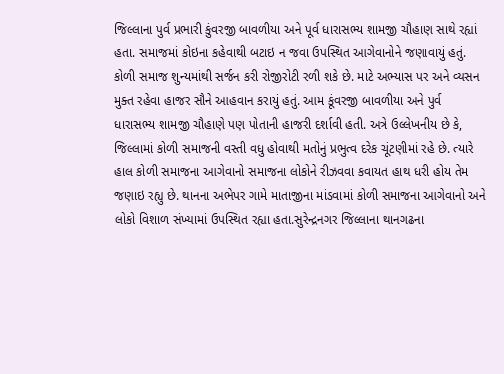જિલ્લાના પુર્વ પ્રભારી કુંવરજી બાવળીયા અને પૂર્વ ધારાસભ્ય શામજી ચૌહાણ સાથે રહ્યાં હતા. સમાજમાં કોઇના કહેવાથી બટાઇ ન જવા ઉપસ્થિત આગેવાનોને જણાવાયું હતું. કોળી સમાજ શુન્યમાંથી સર્જન કરી રોજીરોટી રળી શકે છે. માટે અભ્યાસ પર અને વ્યસન મુક્ત રહેવા હાજર સૌને આહવાન કરાયું હતું. આમ કૂંવરજી બાવળીયા અને પુર્વ ધારાસભ્ય શામજી ચૌહાણે પણ પોતાની હાજરી દર્શાવી હતી. અત્રે ઉલ્લેખનીય છે કે, જિલ્લામાં કોળી સમાજની વસ્તી વધુ હોવાથી મતોનું પ્રભુત્વ દરેક ચૂંટણીમાં રહે છે. ત્યારે હાલ કોળી સમાજના આગેવાનો સમાજના લોકોને રીઝવવા કવાયત હાથ ધરી હોય તેમ જણાઇ રહ્યુ છે. થાનના અભેપર ગામે માતાજીના માંડવામાં કોળી સમાજના આગેવાનો અને લોકો વિશાળ સંખ્યામાં ઉપસ્થિત રહ્યા હતા.સુરેન્દ્રનગર જિલ્લાના થાનગઢના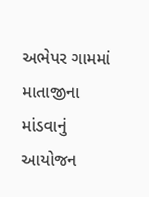અભેપર ગામમાં માતાજીના માંડવાનું આયોજન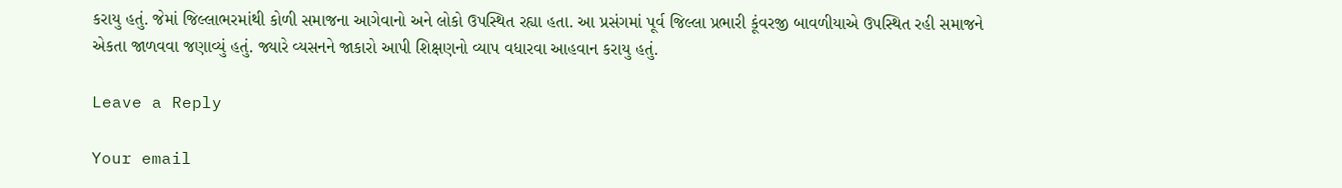કરાયુ હતું. જેમાં જિલ્લાભરમાંથી કોળી સમાજના આગેવાનો અને લોકો ઉપસ્થિત રહ્યા હતા. આ પ્રસંગમાં પૂર્વ જિલ્લા પ્રભારી કૂંવરજી બાવળીયાએ ઉપસ્થિત રહી સમાજને એકતા જાળવવા જણાવ્યું હતું. જ્યારે વ્યસનને જાકારો આપી શિક્ષણનો વ્યાપ વધારવા આહવાન કરાયુ હતું.

Leave a Reply

Your email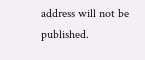address will not be published.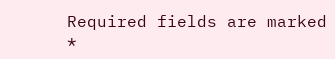Required fields are marked *